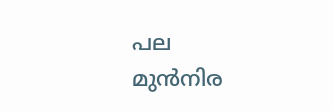പല മുൻനിര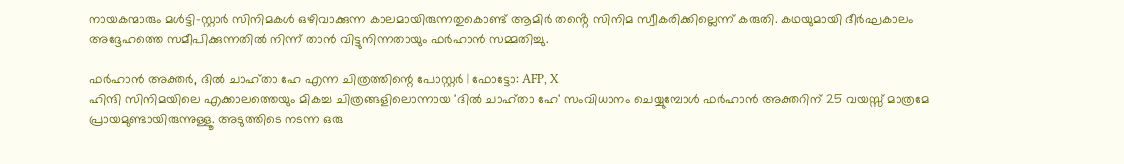നായകന്മാരും മൾട്ടി-സ്റ്റാർ സിനിമകൾ ഒഴിവാക്കുന്ന കാലമായിരുന്നതുകൊണ്ട് ആമിർ തൻ്റെ സിനിമ സ്വീകരിക്കില്ലെന്ന് കരുതി. കഥയുമായി ദീർഘകാലം അദ്ദേഹത്തെ സമീപിക്കുന്നതിൽ നിന്ന് താൻ വിട്ടുനിന്നതായും ഫർഹാൻ സമ്മതിച്ചു.

ഫർഹാൻ അക്തർ, ദിൽ ചാഹ്താ ഹേ എന്ന ചിത്രത്തിന്റെ പോസ്റ്റർ | ഫോട്ടോ: AFP, X
ഹിന്ദി സിനിമയിലെ എക്കാലത്തെയും മികച്ച ചിത്രങ്ങളിലൊന്നായ 'ദിൽ ചാഹ്താ ഹേ' സംവിധാനം ചെയ്യുമ്പോൾ ഫർഹാൻ അക്തറിന് 25 വയസ്സ് മാത്രമേ പ്രായമുണ്ടായിരുന്നുള്ളൂ. അടുത്തിടെ നടന്ന ഒരു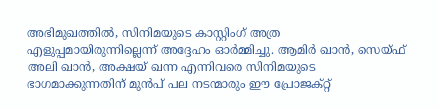അഭിമുഖത്തിൽ, സിനിമയുടെ കാസ്റ്റിംഗ് അത്ര എളുപ്പമായിരുന്നില്ലെന്ന് അദ്ദേഹം ഓർമ്മിച്ചു. ആമിർ ഖാൻ, സെയ്ഫ് അലി ഖാൻ, അക്ഷയ് ഖന്ന എന്നിവരെ സിനിമയുടെ ഭാഗമാക്കുന്നതിന് മുൻപ് പല നടന്മാരും ഈ പ്രോജക്റ്റ്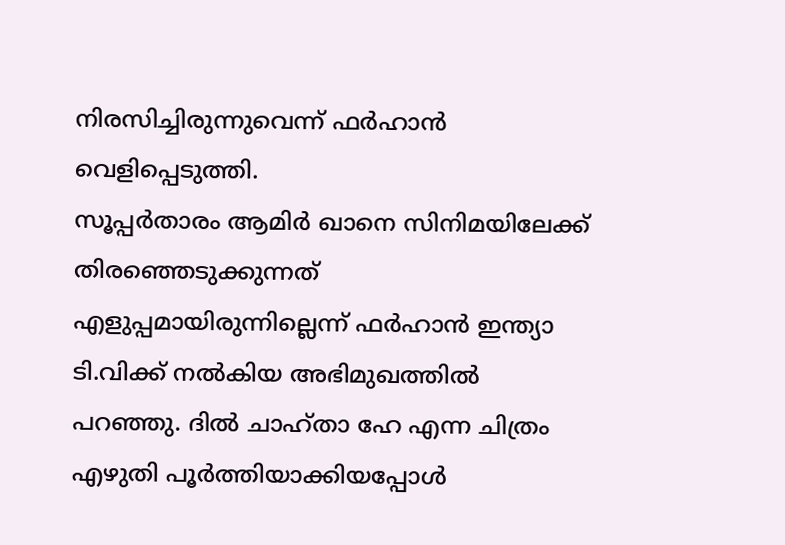നിരസിച്ചിരുന്നുവെന്ന് ഫർഹാൻ വെളിപ്പെടുത്തി.
സൂപ്പർതാരം ആമിർ ഖാനെ സിനിമയിലേക്ക് തിരഞ്ഞെടുക്കുന്നത് എളുപ്പമായിരുന്നില്ലെന്ന് ഫർഹാൻ ഇന്ത്യാ ടി.വിക്ക് നൽകിയ അഭിമുഖത്തിൽ പറഞ്ഞു. ദിൽ ചാഹ്താ ഹേ എന്ന ചിത്രം എഴുതി പൂർത്തിയാക്കിയപ്പോൾ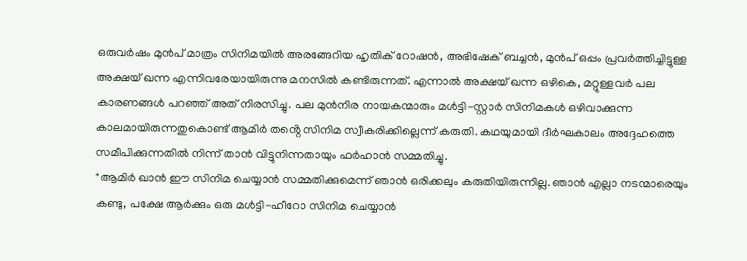ഒരുവർഷം മുൻപ് മാത്രം സിനിമയിൽ അരങ്ങേറിയ ഹൃതിക് റോഷൻ, അഭിഷേക് ബച്ചൻ, മുൻപ് ഒപ്പം പ്രവർത്തിച്ചിട്ടുള്ള അക്ഷയ് ഖന്ന എന്നിവരേയായിരുന്നു മനസിൽ കണ്ടിരുന്നത്. എന്നാൽ അക്ഷയ് ഖന്ന ഒഴികെ, മറ്റുള്ളവർ പല കാരണങ്ങൾ പറഞ്ഞ് അത് നിരസിച്ചു. പല മുൻനിര നായകന്മാരും മൾട്ടി-സ്റ്റാർ സിനിമകൾ ഒഴിവാക്കുന്ന കാലമായിരുന്നതുകൊണ്ട് ആമിർ തൻ്റെ സിനിമ സ്വീകരിക്കില്ലെന്ന് കരുതി. കഥയുമായി ദീർഘകാലം അദ്ദേഹത്തെ സമീപിക്കുന്നതിൽ നിന്ന് താൻ വിട്ടുനിന്നതായും ഫർഹാൻ സമ്മതിച്ചു.
"ആമിർ ഖാൻ ഈ സിനിമ ചെയ്യാൻ സമ്മതിക്കുമെന്ന് ഞാൻ ഒരിക്കലും കരുതിയിരുന്നില്ല. ഞാൻ എല്ലാ നടന്മാരെയും കണ്ടു, പക്ഷേ ആർക്കും ഒരു മൾട്ടി-ഹീറോ സിനിമ ചെയ്യാൻ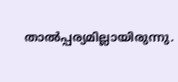താൽപ്പര്യമില്ലായിരുന്നു.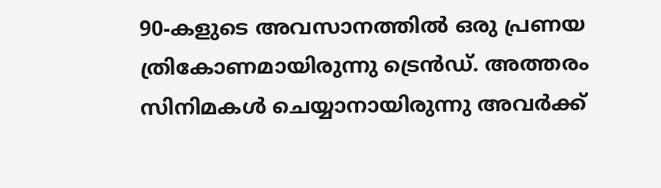90-കളുടെ അവസാനത്തിൽ ഒരു പ്രണയ ത്രികോണമായിരുന്നു ട്രെൻഡ്. അത്തരം സിനിമകൾ ചെയ്യാനായിരുന്നു അവർക്ക്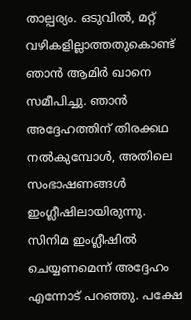താല്പര്യം. ഒടുവിൽ, മറ്റ് വഴികളില്ലാത്തതുകൊണ്ട് ഞാൻ ആമിർ ഖാനെ സമീപിച്ചു. ഞാൻ അദ്ദേഹത്തിന് തിരക്കഥ നൽകുമ്പോൾ, അതിലെ സംഭാഷണങ്ങൾ ഇംഗ്ലീഷിലായിരുന്നു. സിനിമ ഇംഗ്ലീഷിൽ ചെയ്യണമെന്ന് അദ്ദേഹം എന്നോട് പറഞ്ഞു. പക്ഷേ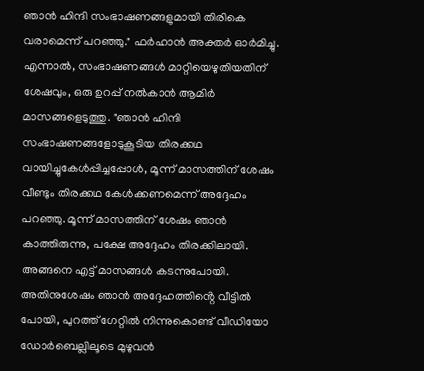ഞാൻ ഹിന്ദി സംഭാഷണങ്ങളുമായി തിരികെ വരാമെന്ന് പറഞ്ഞു." ഫർഹാൻ അക്തർ ഓർമിച്ചു.
എന്നാൽ, സംഭാഷണങ്ങൾ മാറ്റിയെഴുതിയതിന് ശേഷവും, ഒരു ഉറപ്പ് നൽകാൻ ആമിർ മാസങ്ങളെടുത്തു. "ഞാൻ ഹിന്ദി സംഭാഷണങ്ങളോടുകൂടിയ തിരക്കഥ വായിച്ചുകേൾപ്പിച്ചപ്പോൾ, മൂന്ന് മാസത്തിന് ശേഷം വീണ്ടും തിരക്കഥ കേൾക്കണമെന്ന് അദ്ദേഹം പറഞ്ഞു. മൂന്ന് മാസത്തിന് ശേഷം ഞാൻ കാത്തിരുന്നു, പക്ഷേ അദ്ദേഹം തിരക്കിലായി. അങ്ങനെ എട്ട് മാസങ്ങൾ കടന്നുപോയി. അതിനുശേഷം ഞാൻ അദ്ദേഹത്തിൻ്റെ വീട്ടിൽ പോയി, പുറത്ത് ഗേറ്റിൽ നിന്നുകൊണ്ട് വീഡിയോ ഡോർബെല്ലിലൂടെ മുഴുവൻ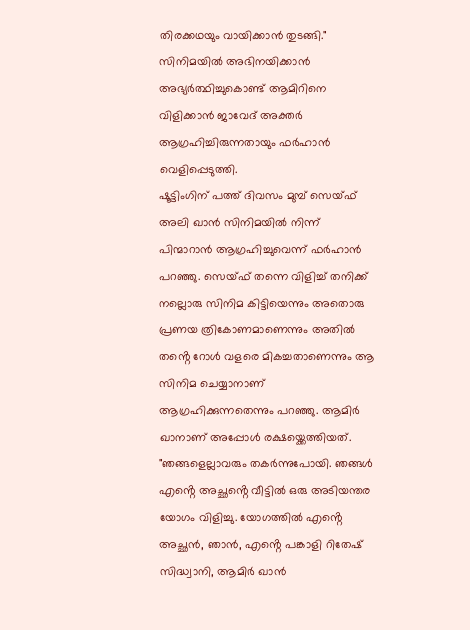തിരക്കഥയും വായിക്കാൻ തുടങ്ങി." സിനിമയിൽ അഭിനയിക്കാൻ അഭ്യർത്ഥിച്ചുകൊണ്ട് ആമിറിനെ വിളിക്കാൻ ജാവേദ് അക്തർ ആഗ്രഹിച്ചിരുന്നതായും ഫർഹാൻ വെളിപ്പെടുത്തി.
ഷൂട്ടിംഗിന് പത്ത് ദിവസം മുമ്പ് സെയ്ഫ് അലി ഖാൻ സിനിമയിൽ നിന്ന് പിന്മാറാൻ ആഗ്രഹിച്ചുവെന്ന് ഫർഹാൻ പറഞ്ഞു. സെയ്ഫ് തന്നെ വിളിച്ച് തനിക്ക് നല്ലൊരു സിനിമ കിട്ടിയെന്നും അതൊരു പ്രണയ ത്രികോണമാണെന്നും അതിൽ തൻ്റെ റോൾ വളരെ മികച്ചതാണെന്നും ആ സിനിമ ചെയ്യാനാണ് ആഗ്രഹിക്കുന്നതെന്നും പറഞ്ഞു. ആമിർ ഖാനാണ് അപ്പോൾ രക്ഷയ്ക്കെത്തിയത്.
"ഞങ്ങളെല്ലാവരും തകർന്നുപോയി. ഞങ്ങൾ എൻ്റെ അച്ഛൻ്റെ വീട്ടിൽ ഒരു അടിയന്തര യോഗം വിളിച്ചു. യോഗത്തിൽ എൻ്റെ അച്ഛൻ, ഞാൻ, എൻ്റെ പങ്കാളി റിതേഷ് സിദ്ധ്വാനി, ആമിർ ഖാൻ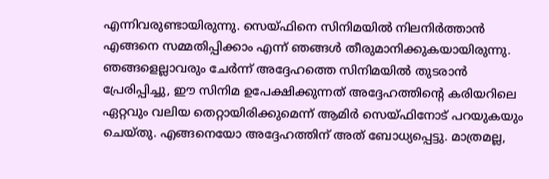എന്നിവരുണ്ടായിരുന്നു. സെയ്ഫിനെ സിനിമയിൽ നിലനിർത്താൻ എങ്ങനെ സമ്മതിപ്പിക്കാം എന്ന് ഞങ്ങൾ തീരുമാനിക്കുകയായിരുന്നു. ഞങ്ങളെല്ലാവരും ചേർന്ന് അദ്ദേഹത്തെ സിനിമയിൽ തുടരാൻ പ്രേരിപ്പിച്ചു, ഈ സിനിമ ഉപേക്ഷിക്കുന്നത് അദ്ദേഹത്തിൻ്റെ കരിയറിലെ ഏറ്റവും വലിയ തെറ്റായിരിക്കുമെന്ന് ആമിർ സെയ്ഫിനോട് പറയുകയും ചെയ്തു. എങ്ങനെയോ അദ്ദേഹത്തിന് അത് ബോധ്യപ്പെട്ടു. മാത്രമല്ല,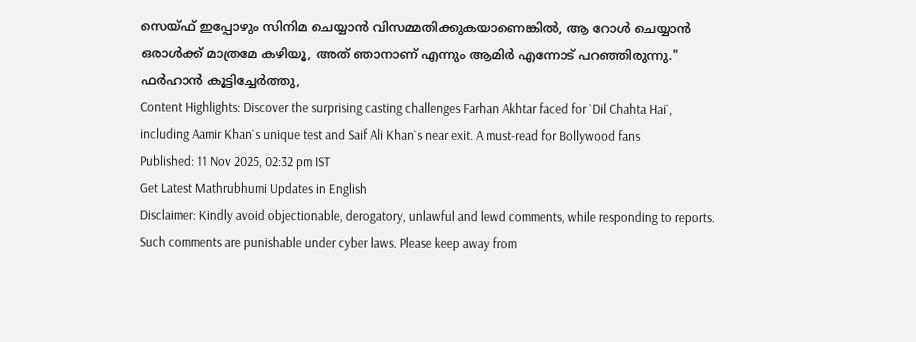സെയ്ഫ് ഇപ്പോഴും സിനിമ ചെയ്യാൻ വിസമ്മതിക്കുകയാണെങ്കിൽ, ആ റോൾ ചെയ്യാൻ ഒരാൾക്ക് മാത്രമേ കഴിയൂ, അത് ഞാനാണ് എന്നും ആമിർ എന്നോട് പറഞ്ഞിരുന്നു." ഫർഹാൻ കൂട്ടിച്ചേർത്തു,
Content Highlights: Discover the surprising casting challenges Farhan Akhtar faced for `Dil Chahta Hai`, including Aamir Khan`s unique test and Saif Ali Khan`s near exit. A must-read for Bollywood fans
Published: 11 Nov 2025, 02:32 pm IST
Get Latest Mathrubhumi Updates in English
Disclaimer: Kindly avoid objectionable, derogatory, unlawful and lewd comments, while responding to reports. Such comments are punishable under cyber laws. Please keep away from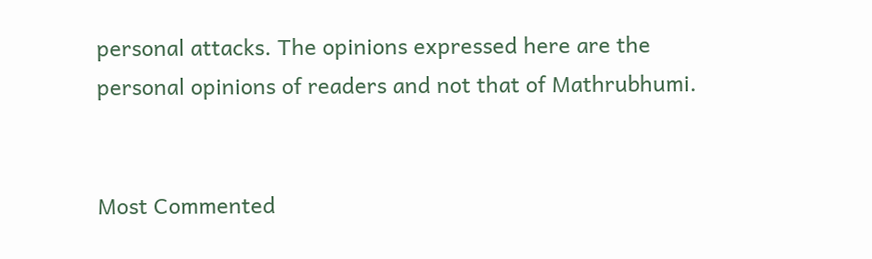personal attacks. The opinions expressed here are the personal opinions of readers and not that of Mathrubhumi.


Most Commented